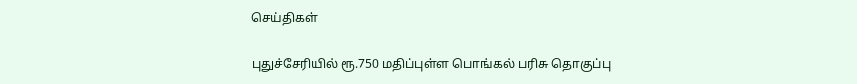செய்திகள்

புதுச்சேரியில் ரூ.750 மதிப்புள்ள பொங்கல் பரிசு தொகுப்பு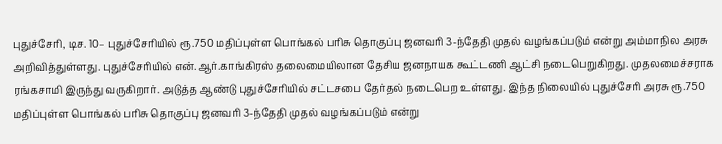புதுச்சேரி, டிச. 10– புதுச்சேரியில் ரூ.750 மதிப்புள்ள பொங்கல் பரிசு தொகுப்பு ஜனவரி 3-ந்தேதி முதல் வழங்கப்படும் என்று அம்மாநில அரசு அறிவித்துள்ளது. புதுச்சேரியில் என்.ஆர்.காங்கிரஸ் தலைமையிலான தேசிய ஜனநாயக கூட்டணி ஆட்சி நடைபெறுகிறது. முதலமைச்சராக ரங்கசாமி இருந்து வருகிறார். அடுத்த ஆண்டு புதுச்சேரியில் சட்டசபை தேர்தல் நடைபெற உள்ளது. இந்த நிலையில் புதுச்சேரி அரசு ரூ.750 மதிப்புள்ள பொங்கல் பரிசு தொகுப்பு ஜனவரி 3-ந்தேதி முதல் வழங்கப்படும் என்று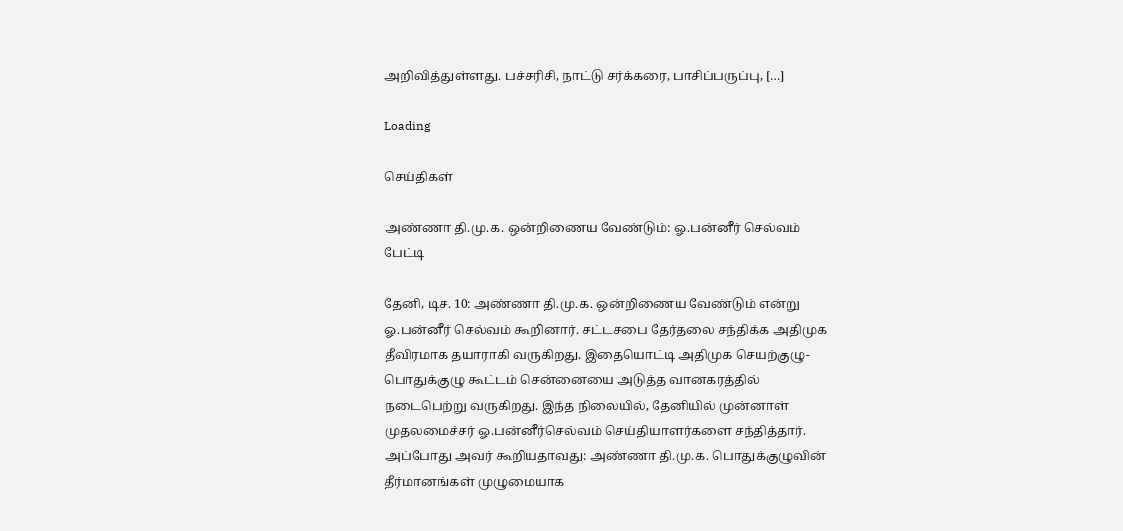அறிவித்துள்ளது. பச்சரிசி, நாட்டு சர்க்கரை, பாசிப்பருப்பு, […]

Loading

செய்திகள்

அண்ணா தி.மு.க. ஒன்றிணைய வேண்டும்: ஓ.பன்னீர் செல்வம் பேட்டி

தேனி, டிச. 10: அண்ணா தி.மு.க. ஒன்றிணைய வேண்டும் என்று ஓ.பன்னீர் செல்வம் கூறினார். சட்டசபை தேர்தலை சந்திக்க அதிமுக தீவிரமாக தயாராகி வருகிறது. இதையொட்டி அதிமுக செயற்குழு-பொதுக்குழு கூட்டம் சென்னையை அடுத்த வானகரத்தில் நடைபெற்று வருகிறது. இந்த நிலையில், தேனியில் முன்னாள் முதலமைச்சர் ஓ.பன்னீர்செல்வம் செய்தியாளர்களை சந்தித்தார். அப்போது அவர் கூறியதாவது: அண்ணா தி.மு.க. பொதுக்குழுவின் தீர்மானங்கள் முழுமையாக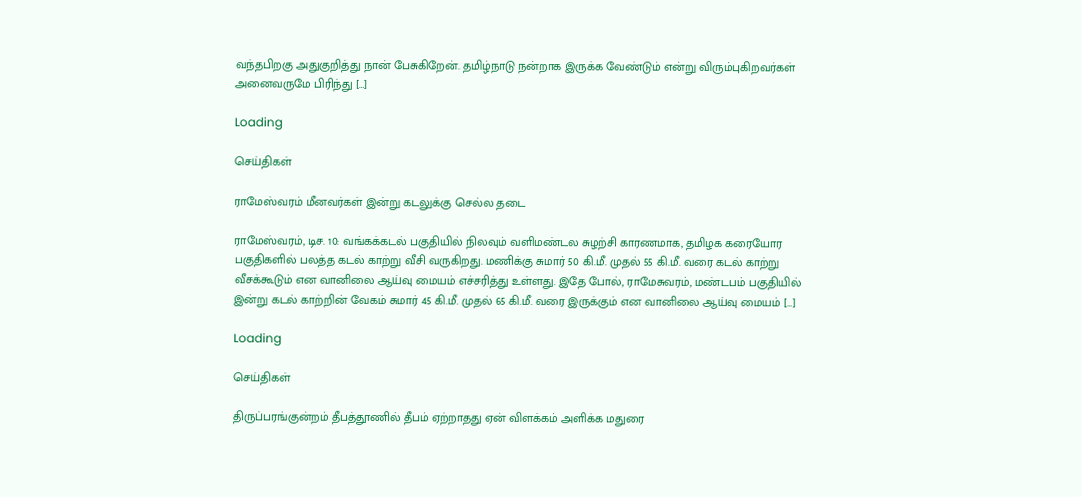வந்தபிறகு அதுகுறித்து நான் பேசுகிறேன். தமிழ்நாடு நன்றாக இருக்க வேண்டும் என்று விரும்புகிறவர்கள் அனைவருமே பிரிந்து […]

Loading

செய்திகள்

ராமேஸ்வரம் மீனவர்கள் இன்று கடலுக்கு செல்ல தடை

ராமேஸ்வரம், டிச. 10: வங்கக்கடல் பகுதியில் நிலவும் வளிமண்டல சுழற்சி காரணமாக, தமிழக கரையோர பகுதிகளில் பலத்த கடல் காற்று வீசி வருகிறது. மணிக்கு சுமார் 50 கி.மீ. முதல் 55 கி.மீ. வரை கடல் காற்று வீசக்கூடும் என வானிலை ஆய்வு மையம் எச்சரித்து உள்ளது. இதே போல், ராமேசுவரம், மண்டபம் பகுதியில் இன்று கடல் காற்றின் வேகம் சுமார் 45 கி.மீ. முதல் 65 கி.மீ. வரை இருக்கும் என வானிலை ஆய்வு மையம் […]

Loading

செய்திகள்

திருப்பரங்குன்றம் தீபத்தூணில் தீபம் ஏற்றாதது ஏன் விளக்கம் அளிக்க மதுரை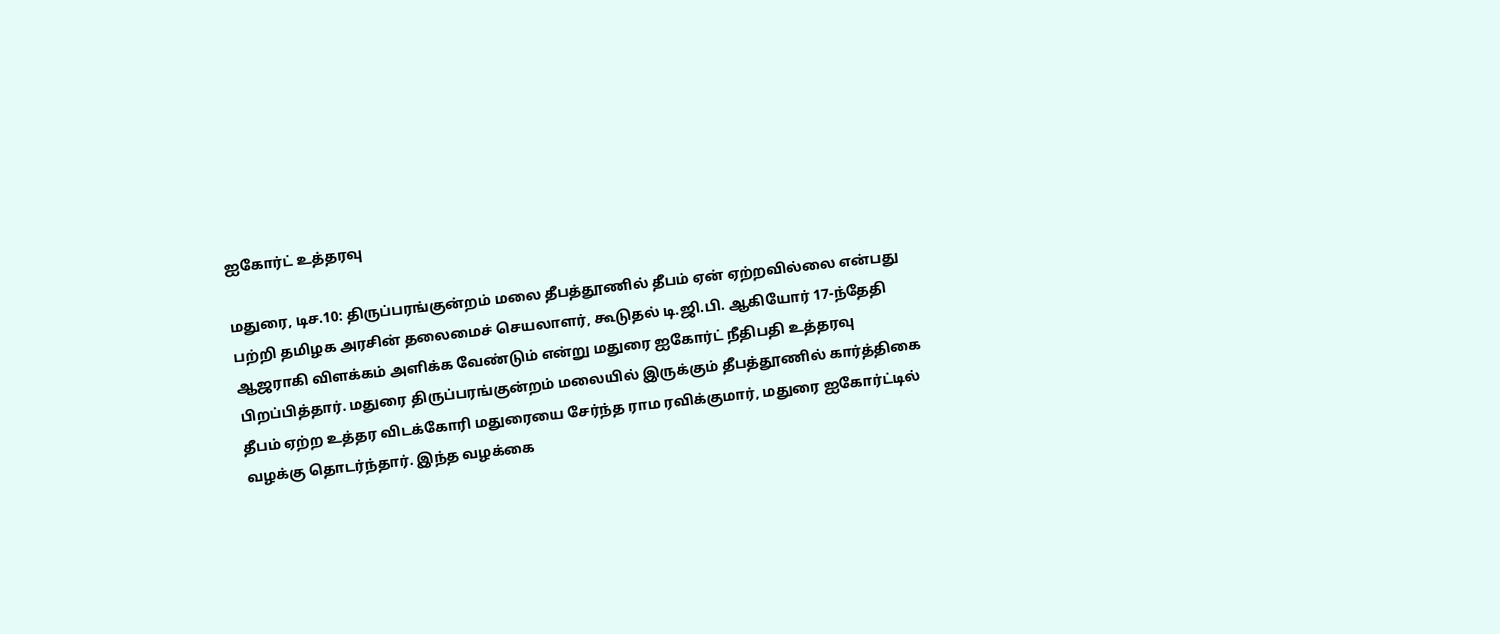ஐகோர்ட் உத்தரவு

மதுரை, டிச.10: திருப்பரங்குன்றம் மலை தீபத்தூணில் தீபம் ஏன் ஏற்றவில்லை என்பது பற்றி தமிழக அரசின் தலைமைச் செயலாளர், கூடுதல் டி.ஜி.பி. ஆகியோர் 17-ந்தேதி ஆஜராகி விளக்கம் அளிக்க வேண்டும் என்று மதுரை ஐகோர்ட் நீதிபதி உத்தரவு பிறப்பித்தார். மதுரை திருப்பரங்குன்றம் மலையில் இருக்கும் தீபத்தூணில் கார்த்திகை தீபம் ஏற்ற உத்தர விடக்கோரி மதுரையை சேர்ந்த ராம ரவிக்குமார், மதுரை ஐகோர்ட்டில் வழக்கு தொடர்ந்தார். இந்த வழக்கை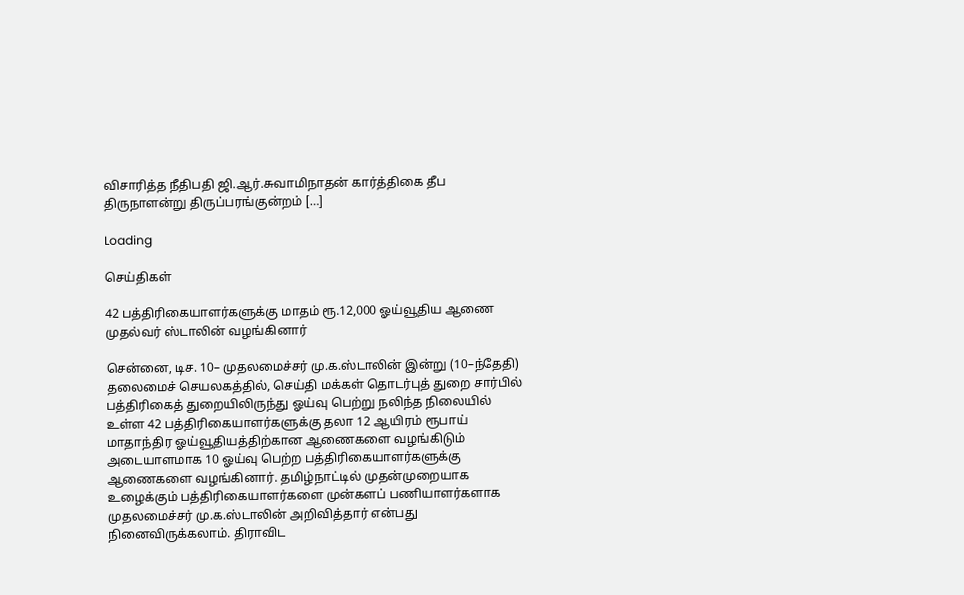விசாரித்த நீதிபதி ஜி.ஆர்.சுவாமிநாதன் கார்த்திகை தீப திருநாளன்று திருப்பரங்குன்றம் […]

Loading

செய்திகள்

42 பத்திரிகையாளர்களுக்கு மாதம் ரூ.12,000 ஓய்வூதிய ஆணை முதல்வர் ஸ்டாலின் வழங்கினார்

சென்னை, டிச. 10– முதலமைச்சர் மு.க.ஸ்டாலின் இன்று (10–ந்தேதி) தலைமைச் செயலகத்தில், செய்தி மக்கள் தொடர்புத் துறை சார்பில் பத்திரிகைத் துறையிலிருந்து ஓய்வு பெற்று நலிந்த நிலையில் உள்ள 42 பத்திரிகையாளர்களுக்கு தலா 12 ஆயிரம் ரூபாய் மாதாந்திர ஓய்வூதியத்திற்கான ஆணைகளை வழங்கிடும் அடையாளமாக 10 ஓய்வு பெற்ற பத்திரிகையாளர்களுக்கு ஆணைகளை வழங்கினார். தமிழ்நாட்டில் முதன்முறையாக உழைக்கும் பத்திரிகையாளர்களை முன்களப் பணியாளர்களாக முதலமைச்சர் மு.க.ஸ்டாலின் அறிவித்தார் என்பது நினைவிருக்கலாம். திராவிட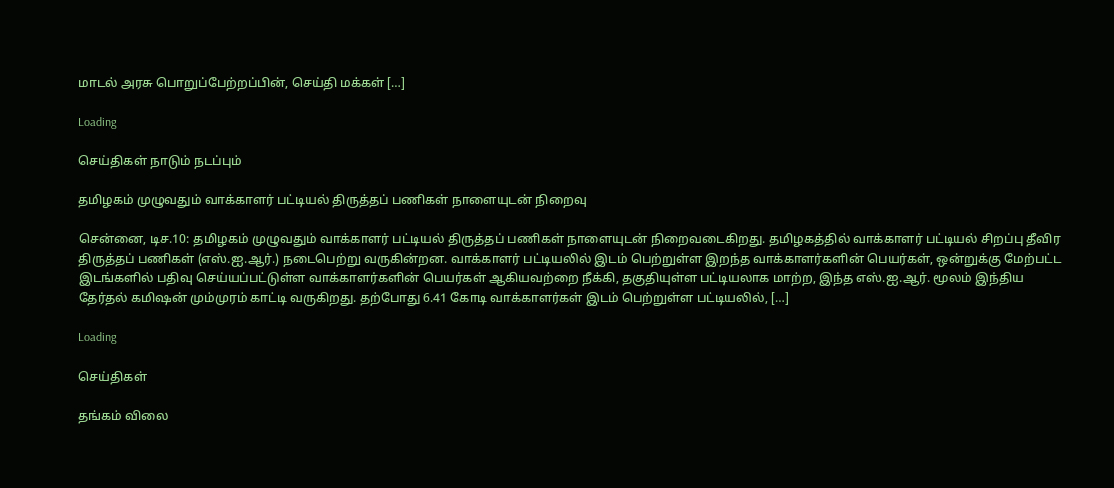மாடல் அரசு பொறுப்பேற்றப்பின், செய்தி மக்கள் […]

Loading

செய்திகள் நாடும் நடப்பும்

தமிழகம் முழுவதும் வாக்காளர் பட்டியல் திருத்தப் பணிகள் நாளையுடன் நிறைவு

சென்னை, டிச.10: தமிழகம் முழுவதும் வாக்காளர் பட்டியல் திருத்தப் பணிகள் நாளையுடன் நிறைவடைகிறது. தமிழகத்தில் வாக்காளர் பட்டியல் சிறப்பு தீவிர திருத்தப் பணிகள் (எஸ்.ஐ.ஆர்.) நடைபெற்று வருகின்றன. வாக்காளர் பட்டியலில் இடம் பெற்றுள்ள இறந்த வாக்காளர்களின் பெயர்கள், ஒன்றுக்கு மேற்பட்ட இடங்களில் பதிவு செய்யப்பட்டுள்ள வாக்காளர்களின் பெயர்கள் ஆகியவற்றை நீக்கி, தகுதியுள்ள பட்டியலாக மாற்ற, இந்த எஸ்.ஐ.ஆர். மூலம் இந்திய தேர்தல் கமிஷன் மும்முரம் காட்டி வருகிறது. தற்போது 6.41 கோடி வாக்காளர்கள் இடம் பெற்றுள்ள பட்டியலில், […]

Loading

செய்திகள்

தங்கம் விலை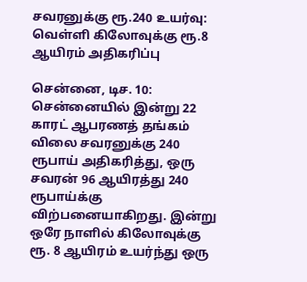சவரனுக்கு ரூ.240 உயர்வு: வெள்ளி கிலோவுக்கு ரூ.8 ஆயிரம் அதிகரிப்பு

சென்னை, டிச. 10: சென்னையில் இன்று 22 காரட் ஆபரணத் தங்கம் விலை சவரனுக்கு 240 ரூபாய் அதிகரித்து, ஒரு சவரன் 96 ஆயிரத்து 240 ரூபாய்க்கு விற்பனையாகிறது. இன்று ஒரே நாளில் கிலோவுக்கு ரூ. 8 ஆயிரம் உயர்ந்து ஒரு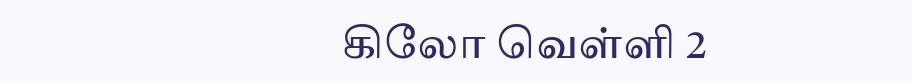கிலோ வெள்ளி 2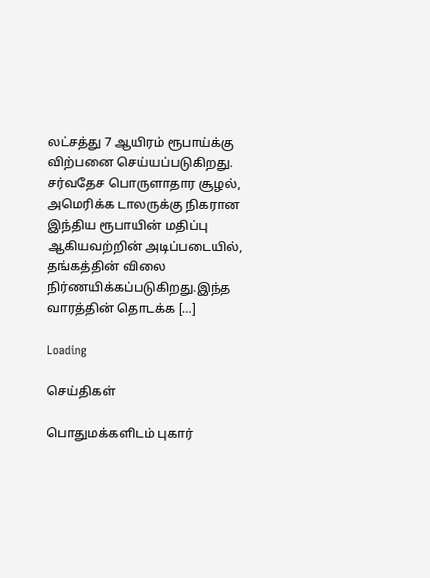லட்சத்து 7 ஆயிரம் ரூபாய்க்கு விற்பனை செய்யப்படுகிறது. சர்வதேச பொருளாதார சூழல், அமெரிக்க டாலருக்கு நிகரான இந்திய ரூபாயின் மதிப்பு ஆகியவற்றின் அடிப்படையில், தங்கத்தின் விலை நிர்ணயிக்கப்படுகிறது.இந்த வாரத்தின் தொடக்க […]

Loading

செய்திகள்

பொதுமக்களிடம் புகார்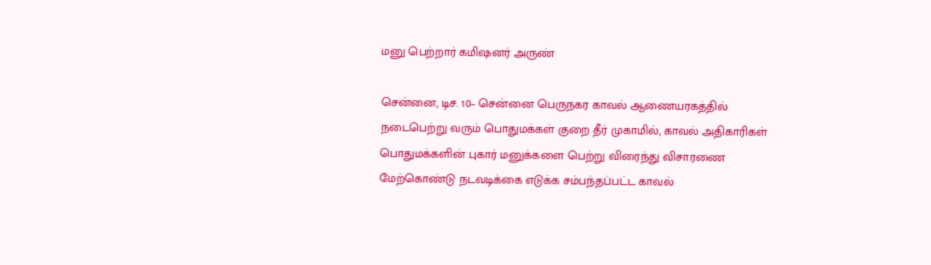மனு பெற்றார் கமிஷனர் அருண்

சென்னை, டிச. 10– சென்னை பெருநகர காவல் ஆணையரகத்தில் நடைபெற்று வரும் பொதுமக்கள் குறை தீர் முகாமில், காவல் அதிகாரிகள் பொதுமக்களின் புகார் மனுக்களை பெற்று விரைந்து விசாரணை மேற்கொண்டு நடவடிக்கை எடுக்க சம்பந்தப்பட்ட காவல்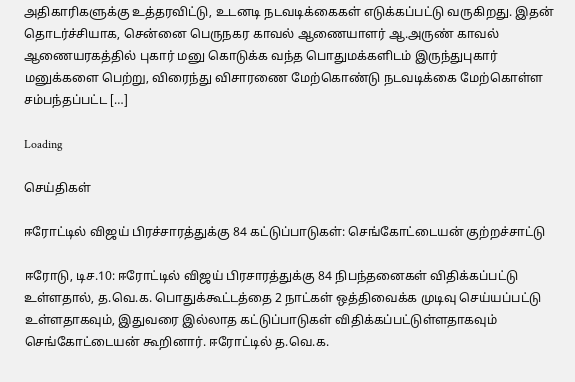அதிகாரிகளுக்கு உத்தரவிட்டு, உடனடி நடவடிக்கைகள் எடுக்கப்பட்டு வருகிறது. இதன் தொடர்ச்சியாக, சென்னை பெருநகர காவல் ஆணையாளர் ஆ.அருண் காவல் ஆணையரகத்தில் புகார் மனு கொடுக்க வந்த பொதுமக்களிடம் இருந்துபுகார் மனுக்களை பெற்று, விரைந்து விசாரணை மேற்கொண்டு நடவடிக்கை மேற்கொள்ள சம்பந்தப்பட்ட […]

Loading

செய்திகள்

ஈரோட்டில் விஜய் பிரச்சாரத்துக்கு 84 கட்டுப்பாடுகள்: செங்கோட்டையன் குற்றச்சாட்டு

ஈரோடு, டிச.10: ஈரோட்டில் விஜய் பிரசாரத்துக்கு 84 நிபந்தனைகள் விதிக்கப்பட்டு உள்ளதால், த.வெ.க. பொதுக்கூட்டத்தை 2 நாட்கள் ஒத்திவைக்க முடிவு செய்யப்பட்டு உள்ளதாகவும், இதுவரை இல்லாத கட்டுப்பாடுகள் விதிக்கப்பட்டுள்ளதாகவும் செங்கோட்டையன் கூறினார். ஈரோட்டில் த.வெ.க.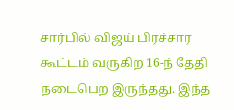சார்பில் விஜய் பிரச்சார கூட்டம் வருகிற 16-ந் தேதி நடைபெற இருந்தது. இந்த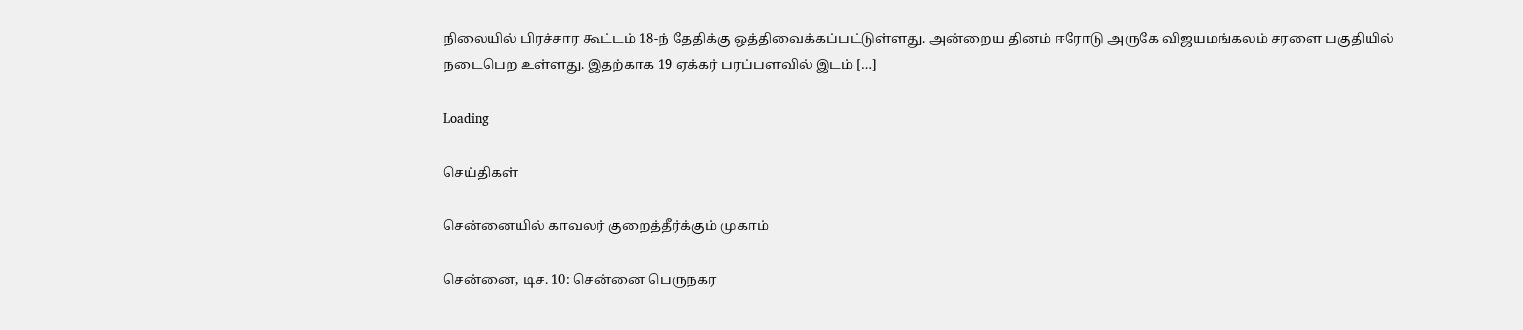நிலையில் பிரச்சார கூட்டம் 18-ந் தேதிக்கு ஒத்திவைக்கப்பட்டுள்ளது. அன்றைய தினம் ஈரோடு அருகே விஜயமங்கலம் சரளை பகுதியில் நடைபெற உள்ளது. இதற்காக 19 ஏக்கர் பரப்பளவில் இடம் […]

Loading

செய்திகள்

சென்னையில் காவலர் குறைத்தீர்க்கும் முகாம்

சென்னை, டிச. 10: சென்னை பெருநகர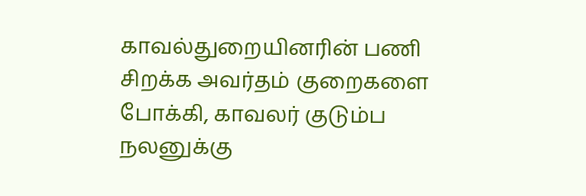காவல்துறையினரின் பணி சிறக்க அவர்தம் குறைகளை போக்கி, காவலர் குடும்ப நலனுக்கு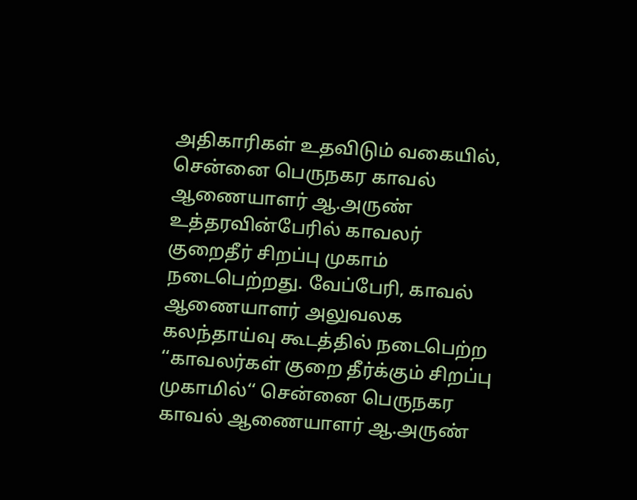அதிகாரிகள் உதவிடும் வகையில், சென்னை பெருநகர காவல் ஆணையாளர் ஆ.அருண் உத்தரவின்பேரில் காவலர் குறைதீர் சிறப்பு முகாம் நடைபெற்றது. வேப்பேரி, காவல் ஆணையாளர் அலுவலக கலந்தாய்வு கூடத்தில் நடைபெற்ற ‘‘காவலர்கள் குறை தீர்க்கும் சிறப்பு முகாமில்‘‘ சென்னை பெருநகர காவல் ஆணையாளர் ஆ.அருண்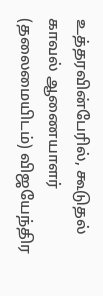உத்தரவின்பேரில், கூடுதல் காவல் ஆணையாளர் (தலைமையிடம்) விஜயேந்திர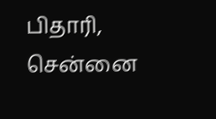பிதாரி, சென்னை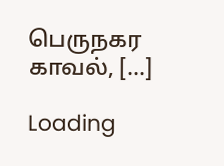பெருநகர காவல், […]

Loading